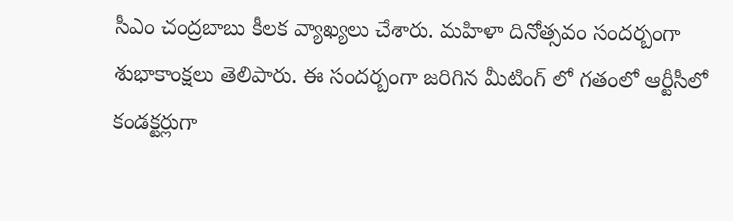సీఎం చంద్రబాబు కీలక వ్యాఖ్యలు చేశారు. మహిళా దినోత్సవం సందర్బంగా శుభాకాంక్షలు తెలిపారు. ఈ సందర్బంగా జరిగిన మీటింగ్ లో గతంలో ఆర్టీసీలో కండక్టర్లుగా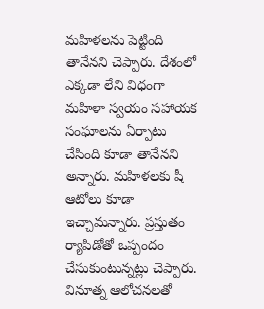మహిళలను పెట్టింది తానేనని చెప్పారు. దేశంలో ఎక్కడా లేని విధంగా మహిళా స్వయం సహాయక సంఘాలను ఏర్పాటు చేసింది కూడా తానేనని అన్నారు. మహిళలకు షీ ఆటోలు కూడా ఇచ్చామన్నారు. ప్రస్తుతం ర్యాపిడోతో ఒప్పందం చేసుకుంటున్నట్లు చెప్పారు. వినూత్న ఆలోచనలతో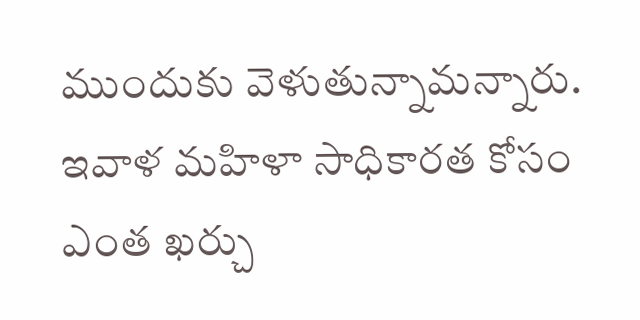ముందుకు వెళుతున్నామన్నారు. ఇవాళ మహిళా సాధికారత కోసం ఎంత ఖర్చు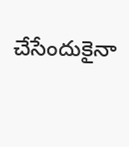చేసేందుకైనా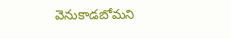వెనుకాడబోమని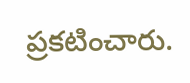ప్రకటించారు.